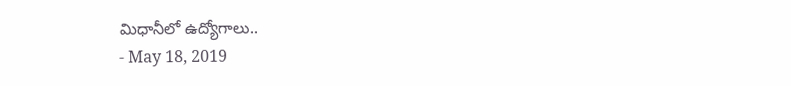మిధానీలో ఉద్యోగాలు..
- May 18, 2019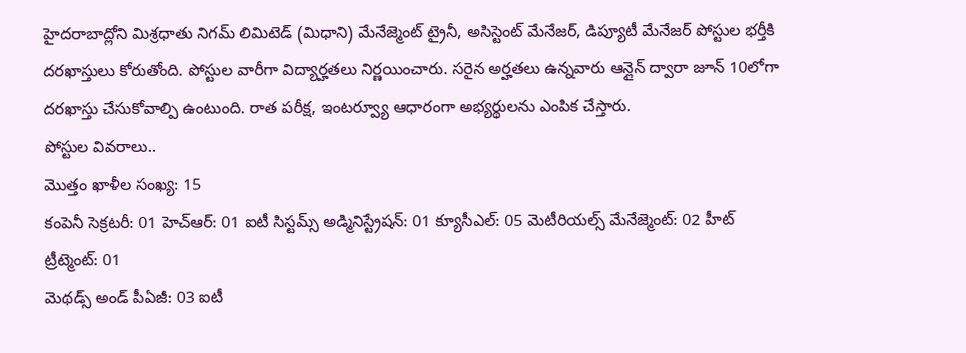హైదరాబాద్లోని మిశ్రధాతు నిగమ్ లిమిటెడ్ (మిధాని) మేనేజ్మెంట్ ట్రైనీ, అసిస్టెంట్ మేనేజర్, డిప్యూటీ మేనేజర్ పోస్టుల భర్తీకి దరఖాస్తులు కోరుతోంది. పోస్టుల వారీగా విద్యార్హతలు నిర్ణయించారు. సరైన అర్హతలు ఉన్నవారు ఆన్లైన్ ద్వారా జూన్ 10లోగా దరఖాస్తు చేసుకోవాల్పి ఉంటుంది. రాత పరీక్ష, ఇంటర్వ్యూ ఆధారంగా అభ్యర్థులను ఎంపిక చేస్తారు.
పోస్టుల వివరాలు..
మొత్తం ఖాళీల సంఖ్య: 15
కంపెనీ సెక్రటరీ: 01 హెచ్ఆర్: 01 ఐటీ సిస్టమ్స్ అడ్మినిస్ట్రేషన్: 01 క్యూసీఎల్: 05 మెటీరియల్స్ మేనేజ్మెంట్: 02 హీట్ ట్రీట్మెంట్: 01
మెథడ్స్ అండ్ పీఏజీ: 03 ఐటీ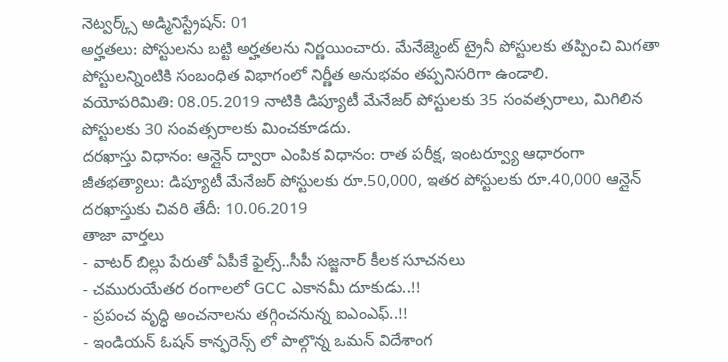నెట్వర్క్స్ అడ్మినిస్ట్రేషన్: 01
అర్హతలు: పోస్టులను బట్టి అర్హతలను నిర్ణయించారు. మేనేజ్మెంట్ ట్రైనీ పోస్టులకు తప్పించి మిగతా పోస్టులన్నింటికి సంబంధిత విభాగంలో నిర్ణీత అనుభవం తప్పనిసరిగా ఉండాలి.
వయోపరిమితి: 08.05.2019 నాటికి డిప్యూటీ మేనేజర్ పోస్టులకు 35 సంవత్సరాలు, మిగిలిన పోస్టులకు 30 సంవత్సరాలకు మించకూడదు.
దరఖాస్తు విధానం: ఆన్లైన్ ద్వారా ఎంపిక విధానం: రాత పరీక్ష, ఇంటర్వ్యూ ఆధారంగా
జీతభత్యాలు: డిప్యూటీ మేనేజర్ పోస్టులకు రూ.50,000, ఇతర పోస్టులకు రూ.40,000 ఆన్లైన్ దరఖాస్తుకు చివరి తేదీ: 10.06.2019
తాజా వార్తలు
- వాటర్ బిల్లు పేరుతో ఏపీకే ఫైల్స్..సీపీ సజ్జనార్ కీలక సూచనలు
- చమురుయేతర రంగాలలో GCC ఎకానమీ దూకుడు..!!
- ప్రపంచ వృద్ధి అంచనాలను తగ్గించనున్న ఐఎంఎఫ్..!!
- ఇండియన్ ఓషన్ కాన్ఫరెన్స్ లో పాల్గొన్న ఒమన్ విదేశాంగ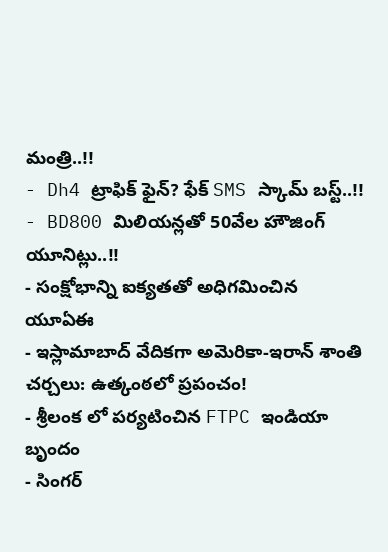మంత్రి..!!
- Dh4 ట్రాఫిక్ ఫైన్? ఫేక్ SMS స్కామ్ బస్ట్..!!
- BD800 మిలియన్లతో 50వేల హౌజింగ్ యూనిట్లు..!!
- సంక్షోభాన్ని ఐక్యతతో అధిగమించిన యూఏఈ
- ఇస్లామాబాద్ వేదికగా అమెరికా-ఇరాన్ శాంతి చర్చలు: ఉత్కంఠలో ప్రపంచం!
- శ్రీలంక లో పర్యటించిన FTPC ఇండియా బృందం
- సింగర్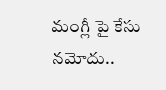మంగ్లీ పై కేసు నమోదు..